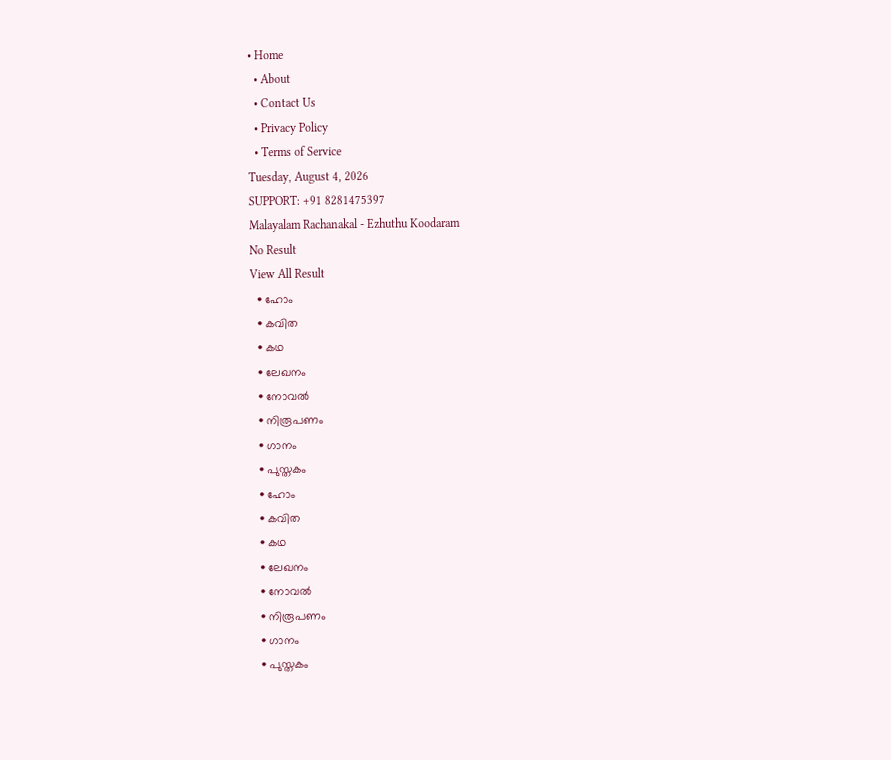• Home
  • About
  • Contact Us
  • Privacy Policy
  • Terms of Service
Tuesday, August 4, 2026
SUPPORT: +91 8281475397
Malayalam Rachanakal - Ezhuthu Koodaram
No Result
View All Result
  • ഹോം
  • കവിത
  • കഥ
  • ലേഖനം
  • നോവൽ
  • നിരൂപണം
  • ഗാനം
  • പുസ്തകം
  • ഹോം
  • കവിത
  • കഥ
  • ലേഖനം
  • നോവൽ
  • നിരൂപണം
  • ഗാനം
  • പുസ്തകം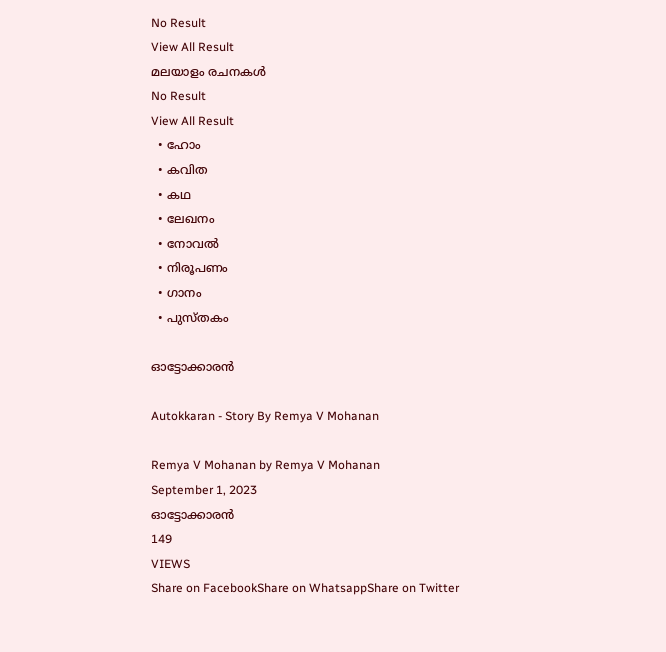No Result
View All Result
മലയാളം രചനകൾ
No Result
View All Result
  • ഹോം
  • കവിത
  • കഥ
  • ലേഖനം
  • നോവൽ
  • നിരൂപണം
  • ഗാനം
  • പുസ്തകം

ഓട്ടോക്കാരൻ

Autokkaran - Story By Remya V Mohanan

Remya V Mohanan by Remya V Mohanan
September 1, 2023
ഓട്ടോക്കാരൻ
149
VIEWS
Share on FacebookShare on WhatsappShare on Twitter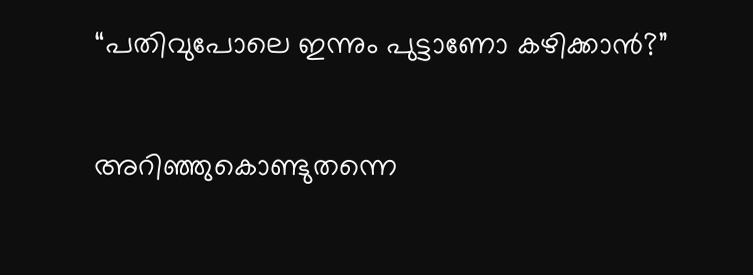“പതിവുപോലെ ഇന്നും പുട്ടാണോ കഴിക്കാൻ?”

അറിഞ്ഞുകൊണ്ടുതന്നെ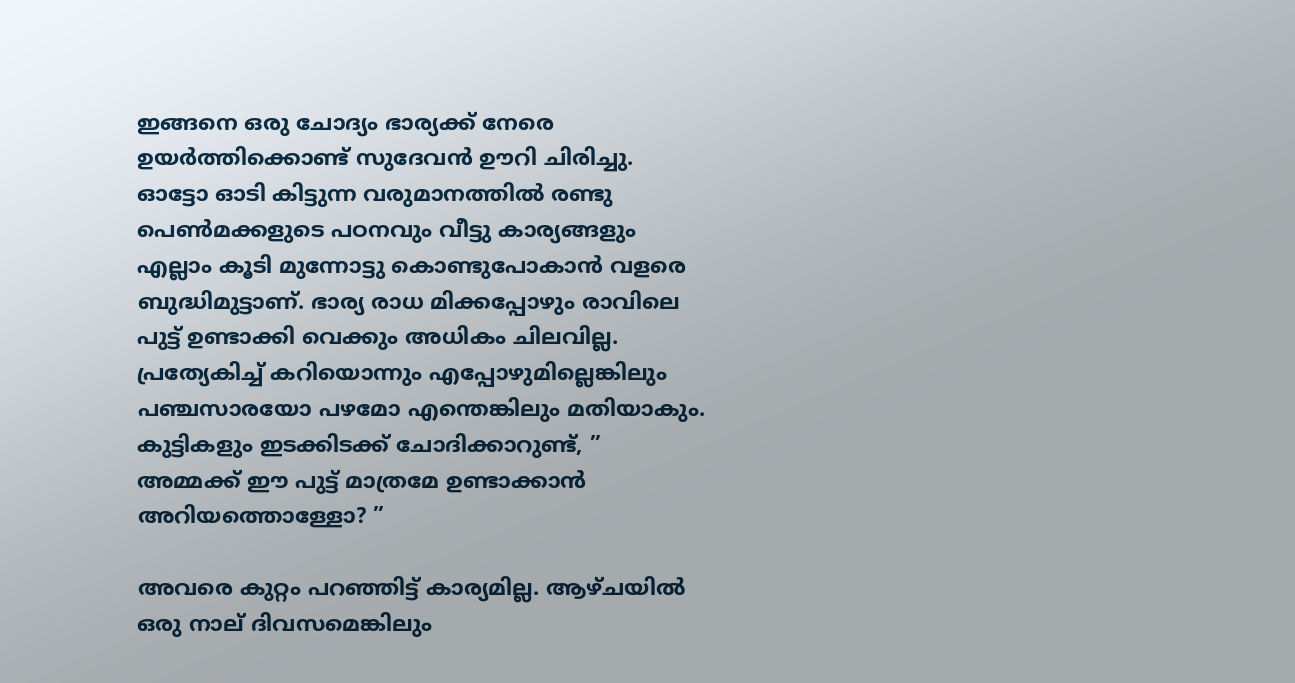ഇങ്ങനെ ഒരു ചോദ്യം ഭാര്യക്ക് നേരെ ഉയർത്തിക്കൊണ്ട് സുദേവൻ ഊറി ചിരിച്ചു. ഓട്ടോ ഓടി കിട്ടുന്ന വരുമാനത്തിൽ രണ്ടു പെൺമക്കളുടെ പഠനവും വീട്ടു കാര്യങ്ങളും എല്ലാം കൂടി മുന്നോട്ടു കൊണ്ടുപോകാൻ വളരെ ബുദ്ധിമുട്ടാണ്. ഭാര്യ രാധ മിക്കപ്പോഴും രാവിലെ പുട്ട് ഉണ്ടാക്കി വെക്കും അധികം ചിലവില്ല. പ്രത്യേകിച്ച് കറിയൊന്നും എപ്പോഴുമില്ലെങ്കിലും പഞ്ചസാരയോ പഴമോ എന്തെങ്കിലും മതിയാകും. കുട്ടികളും ഇടക്കിടക്ക് ചോദിക്കാറുണ്ട്, ” അമ്മക്ക് ഈ പുട്ട് മാത്രമേ ഉണ്ടാക്കാൻ അറിയത്തൊള്ളോ? ”

അവരെ കുറ്റം പറഞ്ഞിട്ട് കാര്യമില്ല. ആഴ്ചയില്‍ ഒരു നാല് ദിവസമെങ്കിലും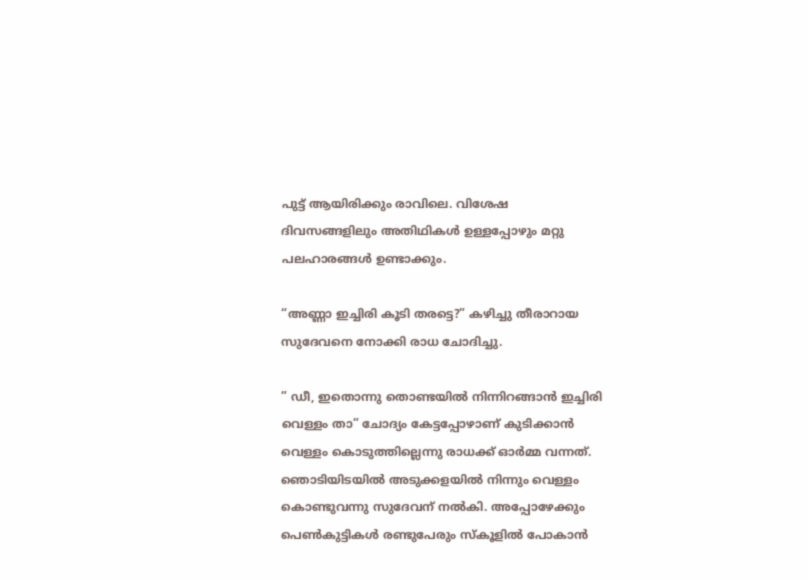പുട്ട് ആയിരിക്കും രാവിലെ. വിശേഷ ദിവസങ്ങളിലും അതിഥികൾ ഉള്ളപ്പോഴും മറ്റു പലഹാരങ്ങൾ ഉണ്ടാക്കും.

“അണ്ണാ ഇച്ചിരി കൂടി തരട്ടെ?” കഴിച്ചു തീരാറായ സുദേവനെ നോക്കി രാധ ചോദിച്ചു.

” ഡീ, ഇതൊന്നു തൊണ്ടയിൽ നിന്നിറങ്ങാൻ ഇച്ചിരി വെള്ളം താ” ചോദ്യം കേട്ടപ്പോഴാണ് കുടിക്കാൻ വെള്ളം കൊടുത്തില്ലെന്നു രാധക്ക് ഓർമ്മ വന്നത്. ഞൊടിയിടയിൽ അടുക്കളയിൽ നിന്നും വെള്ളം കൊണ്ടുവന്നു സുദേവന് നൽകി. അപ്പോഴേക്കും പെൺകുട്ടികൾ രണ്ടുപേരും സ്കൂളിൽ പോകാൻ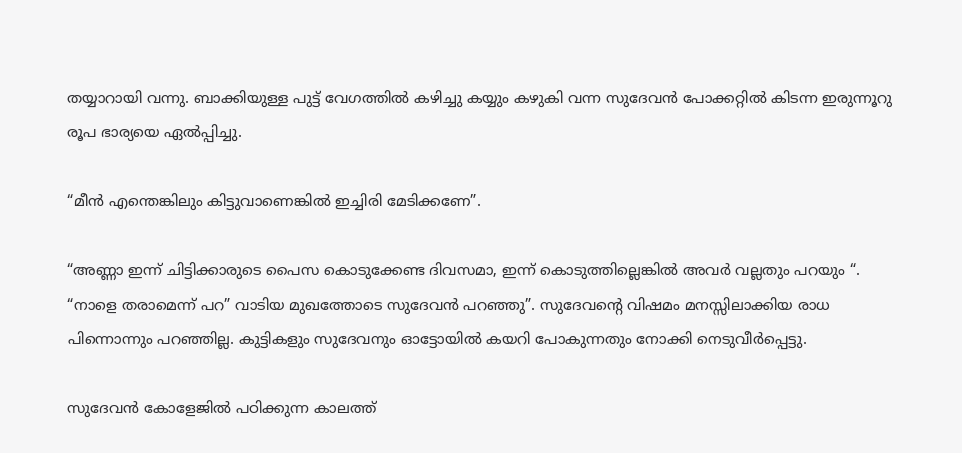തയ്യാറായി വന്നു. ബാക്കിയുള്ള പുട്ട് വേഗത്തിൽ കഴിച്ചു കയ്യും കഴുകി വന്ന സുദേവൻ പോക്കറ്റിൽ കിടന്ന ഇരുന്നൂറു രൂപ ഭാര്യയെ ഏൽപ്പിച്ചു.

“മീൻ എന്തെങ്കിലും കിട്ടുവാണെങ്കിൽ ഇച്ചിരി മേടിക്കണേ”.

“അണ്ണാ ഇന്ന് ചിട്ടിക്കാരുടെ പൈസ കൊടുക്കേണ്ട ദിവസമാ, ഇന്ന് കൊടുത്തില്ലെങ്കിൽ അവർ വല്ലതും പറയും “.
“നാളെ തരാമെന്ന് പറ” വാടിയ മുഖത്തോടെ സുദേവൻ പറഞ്ഞു”. സുദേവൻ്റെ വിഷമം മനസ്സിലാക്കിയ രാധ പിന്നൊന്നും പറഞ്ഞില്ല. കുട്ടികളും സുദേവനും ഓട്ടോയിൽ കയറി പോകുന്നതും നോക്കി നെടുവീർപ്പെട്ടു.

സുദേവൻ കോളേജിൽ പഠിക്കുന്ന കാലത്ത്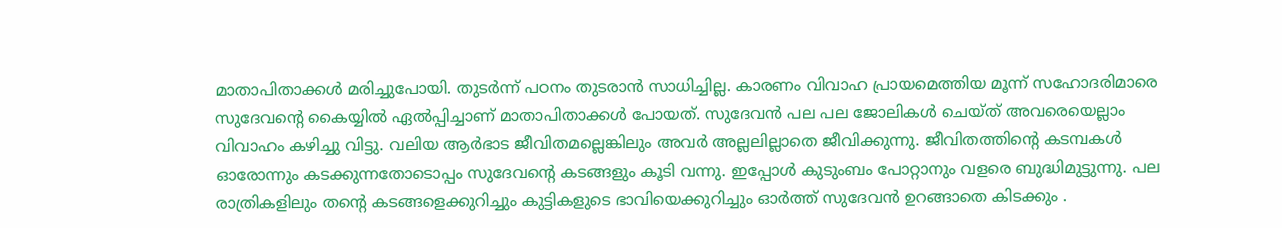മാതാപിതാക്കൾ മരിച്ചുപോയി. തുടർന്ന് പഠനം തുടരാൻ സാധിച്ചില്ല. കാരണം വിവാഹ പ്രായമെത്തിയ മൂന്ന് സഹോദരിമാരെ സുദേവൻ്റെ കൈയ്യിൽ ഏൽപ്പിച്ചാണ് മാതാപിതാക്കൾ പോയത്. സുദേവൻ പല പല ജോലികൾ ചെയ്ത് അവരെയെല്ലാം വിവാഹം കഴിച്ചു വിട്ടു. വലിയ ആർഭാട ജീവിതമല്ലെങ്കിലും അവർ അല്ലലില്ലാതെ ജീവിക്കുന്നു. ജീവിതത്തിൻ്റെ കടമ്പകൾ ഓരോന്നും കടക്കുന്നതോടൊപ്പം സുദേവൻ്റെ കടങ്ങളും കൂടി വന്നു. ഇപ്പോൾ കുടുംബം പോറ്റാനും വളരെ ബുദ്ധിമുട്ടുന്നു. പല രാത്രികളിലും തൻ്റെ കടങ്ങളെക്കുറിച്ചും കുട്ടികളുടെ ഭാവിയെക്കുറിച്ചും ഓർത്ത് സുദേവൻ ഉറങ്ങാതെ കിടക്കും .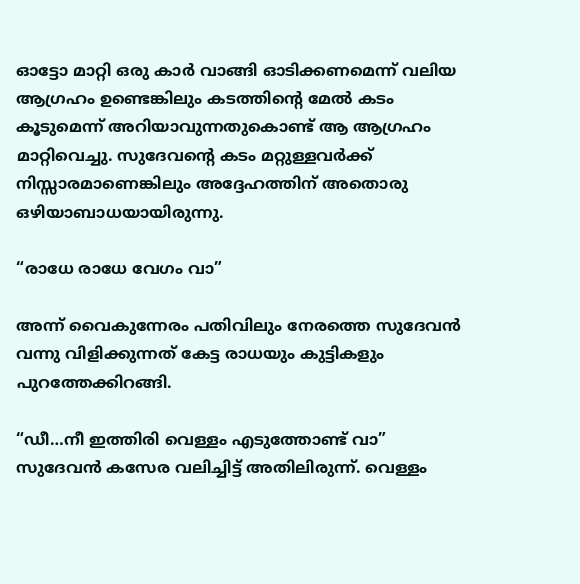ഓട്ടോ മാറ്റി ഒരു കാർ വാങ്ങി ഓടിക്കണമെന്ന് വലിയ ആഗ്രഹം ഉണ്ടെങ്കിലും കടത്തിൻ്റെ മേൽ കടം കൂടുമെന്ന് അറിയാവുന്നതുകൊണ്ട് ആ ആഗ്രഹം മാറ്റിവെച്ചു. സുദേവൻ്റെ കടം മറ്റുള്ളവര്‍ക്ക് നിസ്സാരമാണെങ്കിലും അദ്ദേഹത്തിന് അതൊരു ഒഴിയാബാധയായിരുന്നു.

“രാധേ രാധേ വേഗം വാ”

അന്ന് വൈകുന്നേരം പതിവിലും നേരത്തെ സുദേവൻ വന്നു വിളിക്കുന്നത് കേട്ട രാധയും കുട്ടികളും പുറത്തേക്കിറങ്ങി.

“ഡീ…നീ ഇത്തിരി വെള്ളം എടുത്തോണ്ട് വാ” സുദേവൻ കസേര വലിച്ചിട്ട് അതിലിരുന്ന്. വെള്ളം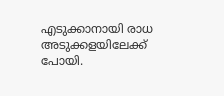എടുക്കാനായി രാധ അടുക്കളയിലേക്ക് പോയി.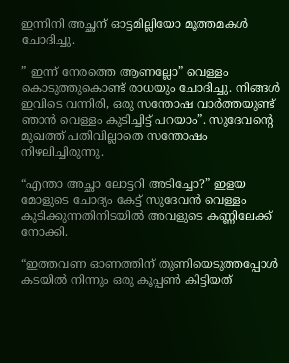ഇന്നിനി അച്ഛന് ഓട്ടമില്ലിയോ മൂത്തമകൾ ചോദിച്ചു.

” ഇന്ന് നേരത്തെ ആണല്ലോ” വെള്ളം കൊടുത്തുകൊണ്ട് രാധയും ചോദിച്ചു. നിങ്ങൾ ഇവിടെ വന്നിരി, ഒരു സന്തോഷ വാർത്തയുണ്ട് ഞാൻ വെള്ളം കുടിച്ചിട്ട് പറയാം”. സുദേവൻ്റെ മുഖത്ത് പതിവില്ലാതെ സന്തോഷം നിഴലിച്ചിരുന്നു.

“എന്താ അച്ഛാ ലോട്ടറി അടിച്ചോ?” ഇളയ മോളുടെ ചോദ്യം കേട്ട് സുദേവൻ വെള്ളം കുടിക്കുന്നതിനിടയിൽ അവളുടെ കണ്ണിലേക്ക് നോക്കി.

“ഇത്തവണ ഓണത്തിന് തുണിയെടുത്തപ്പോൾ കടയിൽ നിന്നും ഒരു കൂപ്പൺ കിട്ടിയത്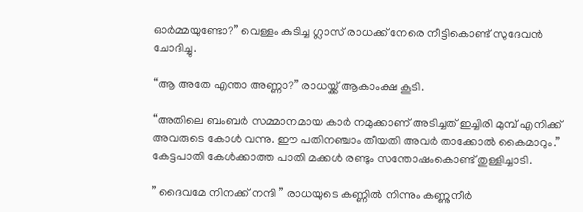ഓർമ്മയുണ്ടോ?” വെള്ളം കുടിച്ച ഗ്ലാസ് രാധക്ക് നേരെ നീട്ടികൊണ്ട് സുദേവന്‍ ചോദിച്ചു.

“ആ അതേ എന്താ അണ്ണാ?” രാധയ്ക്ക് ആകാംക്ഷ കൂടി.

“അതിലെ ബംബർ സമ്മാനമായ കാർ നമുക്കാണ് അടിച്ചത് ഇച്ചിരി മുമ്പ് എനിക്ക് അവരുടെ കോൾ വന്നു. ഈ പതിനഞ്ചാം തീയതി അവർ താക്കോൽ കൈമാറും.” കേട്ടപാതി കേൾക്കാത്ത പാതി മക്കൾ രണ്ടും സന്തോഷംകൊണ്ട് തുള്ളിച്ചാടി.

” ദൈവമേ നിനക്ക് നന്ദി ” രാധയുടെ കണ്ണിൽ നിന്നും കണ്ണുനീർ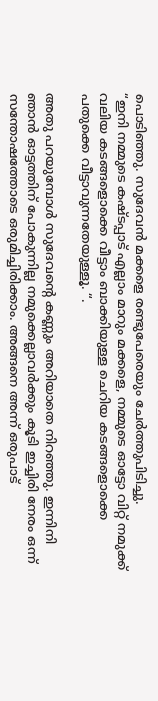പൊടിഞ്ഞു. സുദേവൻ മക്കളെ രണ്ടുപേരെയും ചേർത്തുപിടിച്ചു.
“ഇനി നമ്മുടെ കഷ്ടപ്പാട് എല്ലാം മാറും മക്കളെ, നമ്മുടെ ഓട്ടോ വിറ്റ് നമുക്ക് വലിയ കടങ്ങളൊക്കെ വീട്ടാം ബാക്കിയുള്ള ചെറിയ കടങ്ങളൊക്കെ പതുക്കെ വീട്ടാവുന്നതേയുള്ളൂ. “.

അതു പറയുമ്പോൾ സുദേവൻ്റെ കണ്ണും അറിയാതെ നിറഞ്ഞു. ഇന്നിനി ഞാൻ ഓട്ടത്തിന് പോകുന്നില്ല നമുക്കെല്ലാവർക്കും കൂടി ഇച്ചിരി നേരം ഒന്ന് സന്തോഷത്തോടെ ഒരുമിച്ചിരിക്കാം. അങ്ങനെ അന്ന് ഒരുപാട്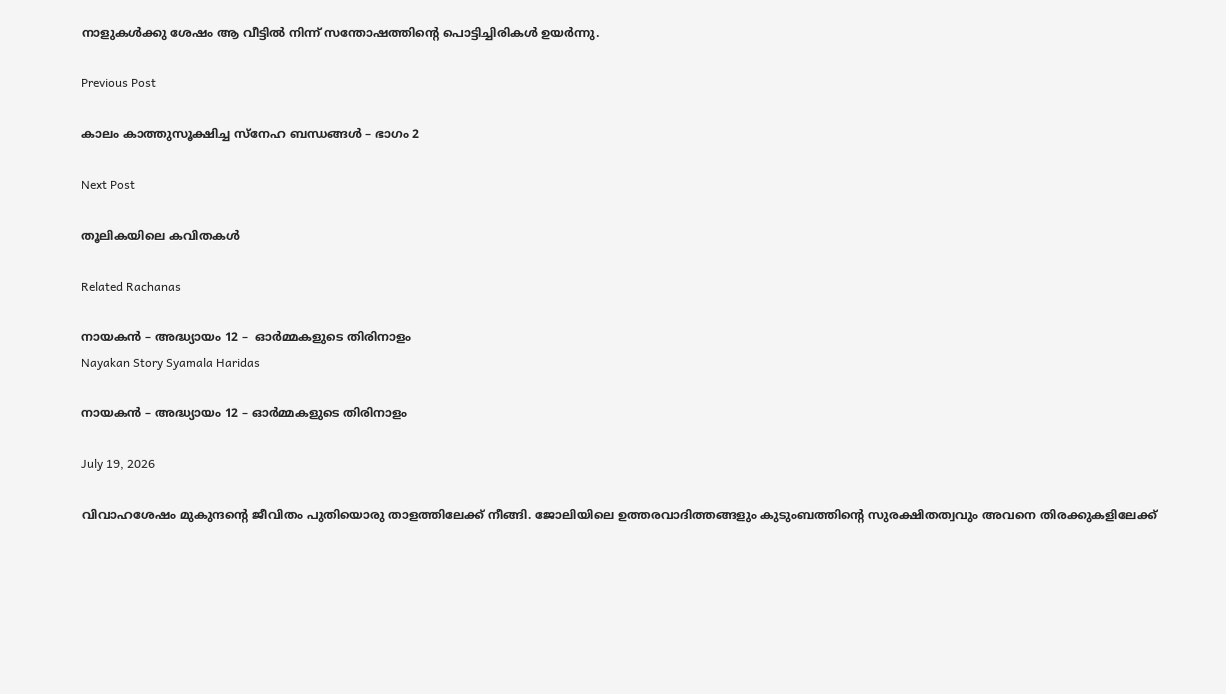നാളുകൾക്കു ശേഷം ആ വീട്ടിൽ നിന്ന് സന്തോഷത്തിൻ്റെ പൊട്ടിച്ചിരികള്‍ ഉയർന്നു.

Previous Post

കാലം കാത്തുസൂക്ഷിച്ച സ്നേഹ ബന്ധങ്ങൾ – ഭാഗം 2

Next Post

തൂലികയിലെ കവിതകൾ

Related Rachanas

നായകൻ – അദ്ധ്യായം 12 –  ഓർമ്മകളുടെ തിരിനാളം
Nayakan Story Syamala Haridas

നായകൻ – അദ്ധ്യായം 12 – ഓർമ്മകളുടെ തിരിനാളം

July 19, 2026

വിവാഹശേഷം മുകുന്ദൻ്റെ ജീവിതം പുതിയൊരു താളത്തിലേക്ക് നീങ്ങി. ജോലിയിലെ ഉത്തരവാദിത്തങ്ങളും കുടുംബത്തിൻ്റെ സുരക്ഷിതത്വവും അവനെ തിരക്കുകളിലേക്ക്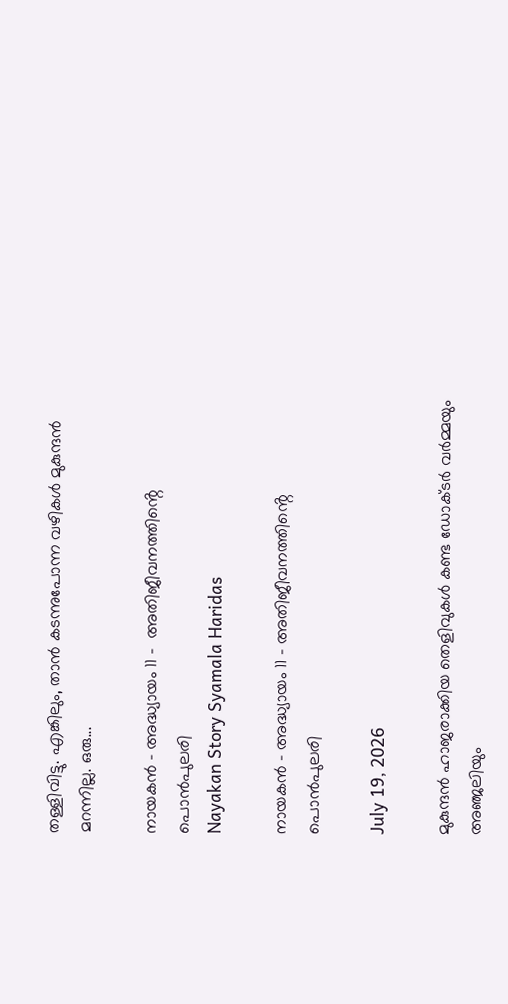തള്ളിവിട്ടു. എങ്കിലും, താൻ കടന്നുപോന്ന വഴികൾ മുകുന്ദൻ മറന്നില്ല. ഒരു...

നായകൻ – അദ്ധ്യായം 11 –  അതിജീവനത്തിൻ്റെ പൊൻപുലരി
Nayakan Story Syamala Haridas

നായകൻ – അദ്ധ്യായം 11 – അതിജീവനത്തിൻ്റെ പൊൻപുലരി

July 19, 2026

മുകുന്ദൻ ഹാജരാക്കിയ തെളിവുകൾ കണ്ട ഡോക്ടർ വർമ്മയും അഞ്ജലിയും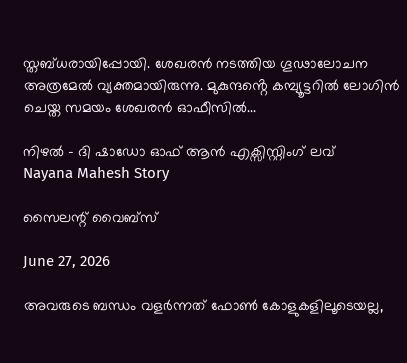സ്തബ്ധരായിപ്പോയി. ശേഖരൻ നടത്തിയ ഗൂഢാലോചന അത്രമേൽ വ്യക്തമായിരുന്നു. മുകുന്ദൻ്റെ കമ്പ്യൂട്ടറിൽ ലോഗിൻ ചെയ്ത സമയം ശേഖരൻ ഓഫീസിൽ...

നിഴൽ – ദി ഷാഡോ ഓഫ് ആൻ എക്സിസ്റ്റിംഗ് ലവ്
Nayana Mahesh Story

സൈലന്റ് വൈബ്സ്

June 27, 2026

അവരുടെ ബന്ധം വളർന്നത് ഫോൺ കോളുകളിലൂടെയല്ല,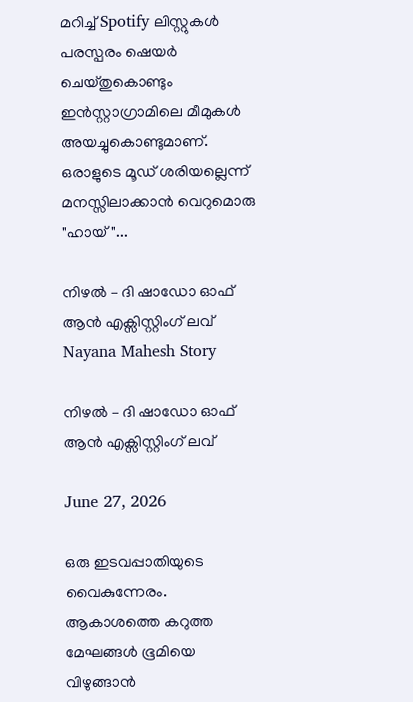മറിച്ച് Spotify ലിസ്റ്റുകൾ പരസ്പരം ഷെയർ ചെയ്തുകൊണ്ടും ഇൻസ്റ്റാഗ്രാമിലെ മീമുകൾ അയച്ചുകൊണ്ടുമാണ്. ഒരാളുടെ മൂഡ് ശരിയല്ലെന്ന് മനസ്സിലാക്കാൻ വെറുമൊരു "ഹായ്"...

നിഴൽ – ദി ഷാഡോ ഓഫ് ആൻ എക്സിസ്റ്റിംഗ് ലവ്
Nayana Mahesh Story

നിഴൽ – ദി ഷാഡോ ഓഫ് ആൻ എക്സിസ്റ്റിംഗ് ലവ്

June 27, 2026

ഒരു ഇടവപ്പാതിയുടെ വൈകുന്നേരം. ആകാശത്തെ കറുത്ത മേഘങ്ങൾ ഭൂമിയെ വിഴുങ്ങാൻ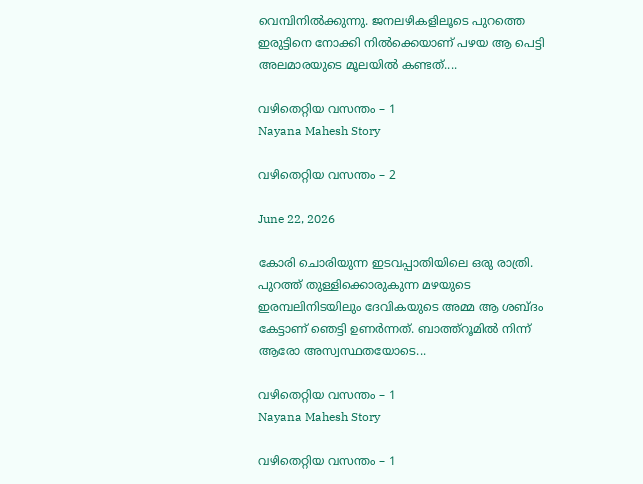വെമ്പിനിൽക്കുന്നു. ജനലഴികളിലൂടെ പുറത്തെ ഇരുട്ടിനെ നോക്കി നിൽക്കെയാണ് പഴയ ആ പെട്ടി അലമാരയുടെ മൂലയിൽ കണ്ടത്....

വഴിതെറ്റിയ വസന്തം – 1
Nayana Mahesh Story

വഴിതെറ്റിയ വസന്തം – 2

June 22, 2026

കോരി ചൊരിയുന്ന ഇടവപ്പാതിയിലെ ഒരു രാത്രി. പുറത്ത് തുള്ളിക്കൊരുകുന്ന മഴയുടെ ഇരമ്പലിനിടയിലും ദേവികയുടെ അമ്മ ആ ശബ്ദം കേട്ടാണ് ഞെട്ടി ഉണർന്നത്. ബാത്ത്റൂമിൽ നിന്ന് ആരോ അസ്വസ്ഥതയോടെ...

വഴിതെറ്റിയ വസന്തം – 1
Nayana Mahesh Story

വഴിതെറ്റിയ വസന്തം – 1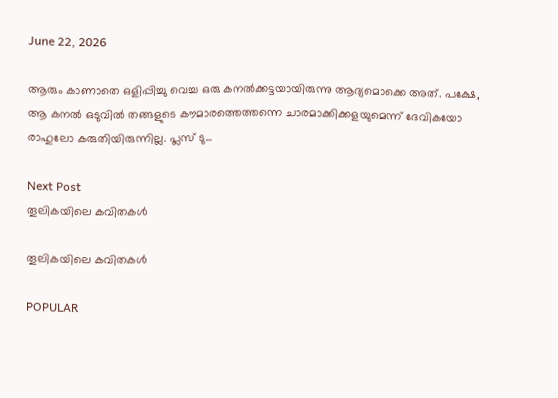June 22, 2026

ആരും കാണാതെ ഒളിപ്പിച്ചു വെച്ച ഒരു കനൽക്കട്ടയായിരുന്നു ആദ്യമൊക്കെ അത്. പക്ഷേ, ആ കനൽ ഒടുവിൽ തങ്ങളുടെ കൗമാരത്തെത്തന്നെ ചാരമാക്കിക്കളയുമെന്ന് ദേവികയോ രാഹുലോ കരുതിയിരുന്നില്ല. പ്ലസ് ടു...

Next Post
തൂലികയിലെ കവിതകൾ

തൂലികയിലെ കവിതകൾ

POPULAR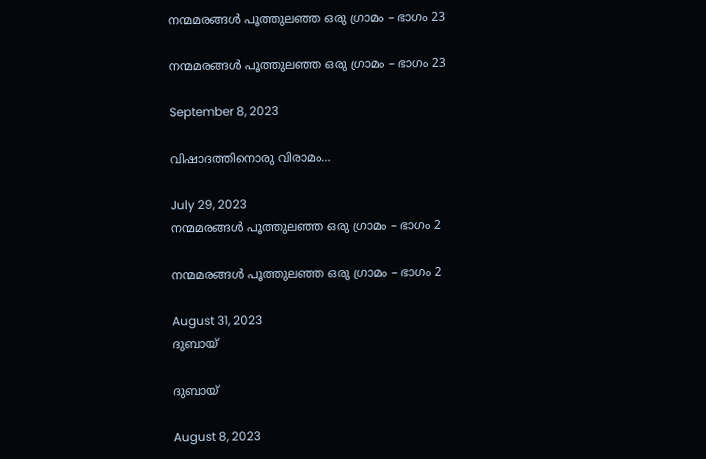നന്മമരങ്ങൾ പൂത്തുലഞ്ഞ ഒരു ഗ്രാമം – ഭാഗം 23

നന്മമരങ്ങൾ പൂത്തുലഞ്ഞ ഒരു ഗ്രാമം – ഭാഗം 23

September 8, 2023

വിഷാദത്തിനൊരു വിരാമം…

July 29, 2023
നന്മമരങ്ങൾ പൂത്തുലഞ്ഞ ഒരു ഗ്രാമം – ഭാഗം 2

നന്മമരങ്ങൾ പൂത്തുലഞ്ഞ ഒരു ഗ്രാമം – ഭാഗം 2

August 31, 2023
ദുബായ്

ദുബായ്

August 8, 2023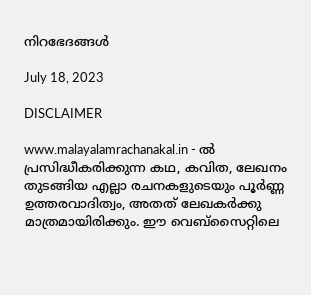നിറഭേദങ്ങൾ

July 18, 2023

DISCLAIMER

www.malayalamrachanakal.in - ല്‍ പ്രസിദ്ധീകരിക്കുന്ന കഥ, കവിത, ലേഖനം തുടങ്ങിയ എല്ലാ രചനകളുടെയും പൂർണ്ണ ഉത്തരവാദിത്വം, അതത് ലേഖകര്‍ക്കു മാത്രമായിരിക്കും. ഈ വെബ്‌സൈറ്റിലെ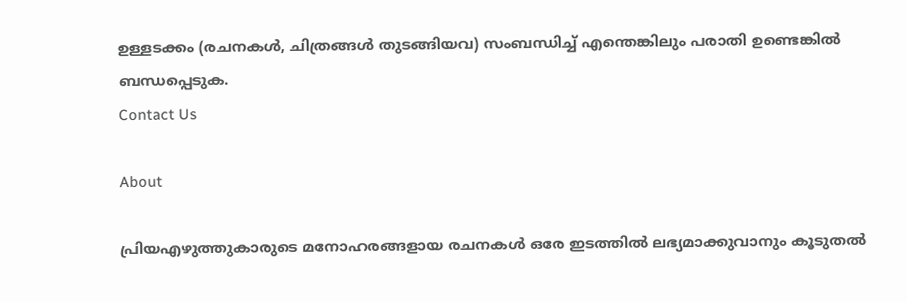ഉള്ളടക്കം (രചനകൾ, ചിത്രങ്ങൾ തുടങ്ങിയവ) സംബന്ധിച്ച് എന്തെങ്കിലും പരാതി ഉണ്ടെങ്കിൽ ബന്ധപ്പെടുക.
Contact Us

About

പ്രിയഎഴുത്തുകാരുടെ മനോഹരങ്ങളായ രചനകൾ ഒരേ ഇടത്തിൽ ലഭ്യമാക്കുവാനും കൂടുതൽ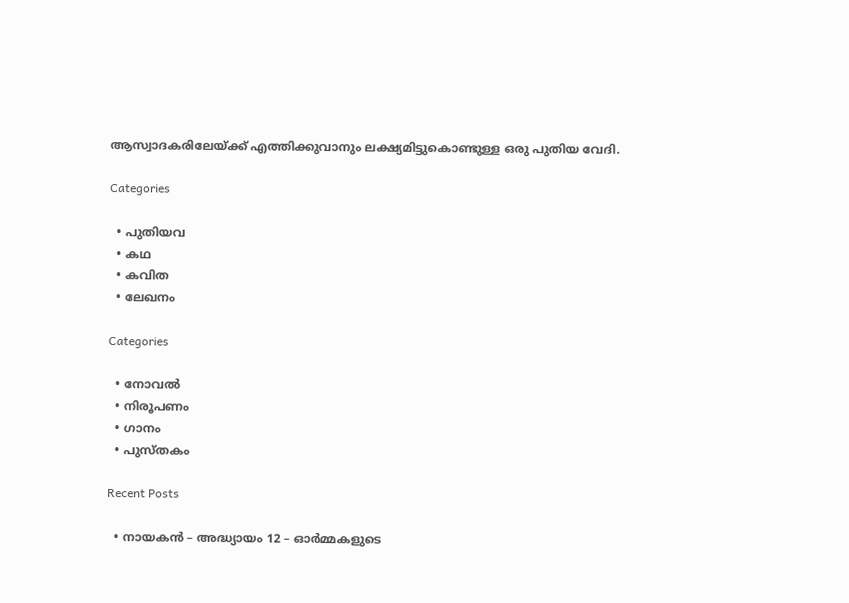ആസ്വാദകരിലേയ്ക്ക് എത്തിക്കുവാനും ലക്ഷ്യമിട്ടുകൊണ്ടുള്ള ഒരു പുതിയ വേദി.

Categories

  • പുതിയവ
  • കഥ
  • കവിത
  • ലേഖനം

Categories

  • നോവൽ
  • നിരൂപണം
  • ഗാനം
  • പുസ്തകം

Recent Posts

  • നായകൻ – അദ്ധ്യായം 12 – ഓർമ്മകളുടെ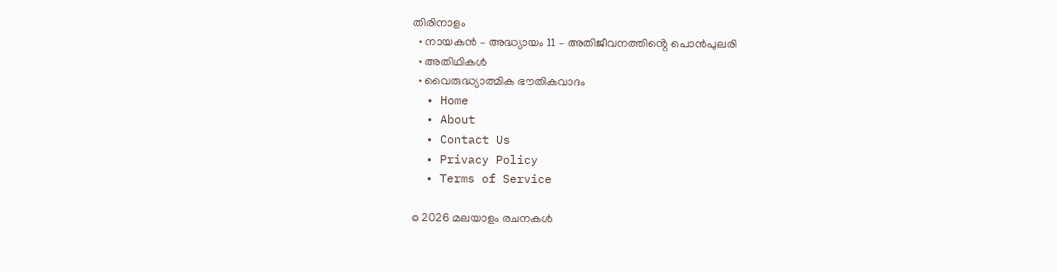തിരിനാളം
  • നായകൻ – അദ്ധ്യായം 11 – അതിജീവനത്തിൻ്റെ പൊൻപുലരി
  • അതിഥികൾ
  • വൈരുദ്ധ്യാത്മിക ഭൗതികവാദം
  • Home
  • About
  • Contact Us
  • Privacy Policy
  • Terms of Service

© 2026 മലയാളം രചനകൾ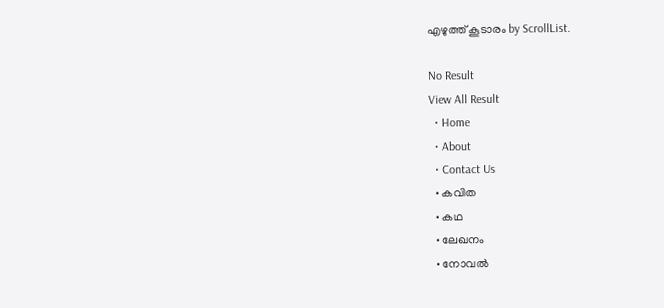എഴുത്ത് കൂടാരം by ScrollList.

No Result
View All Result
  • Home
  • About
  • Contact Us
  • കവിത
  • കഥ
  • ലേഖനം
  • നോവൽ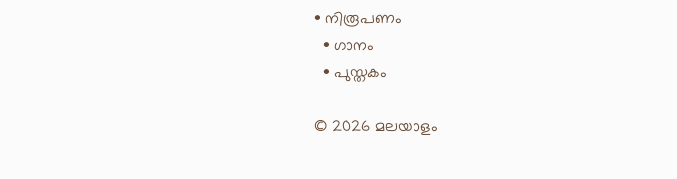• നിരൂപണം
  • ഗാനം
  • പുസ്തകം

© 2026 മലയാളം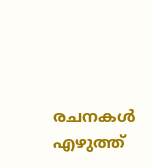രചനകൾ എഴുത്ത്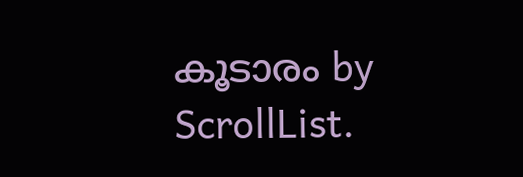കൂടാരം by ScrollList.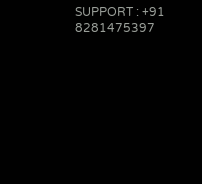SUPPORT : +91 8281475397